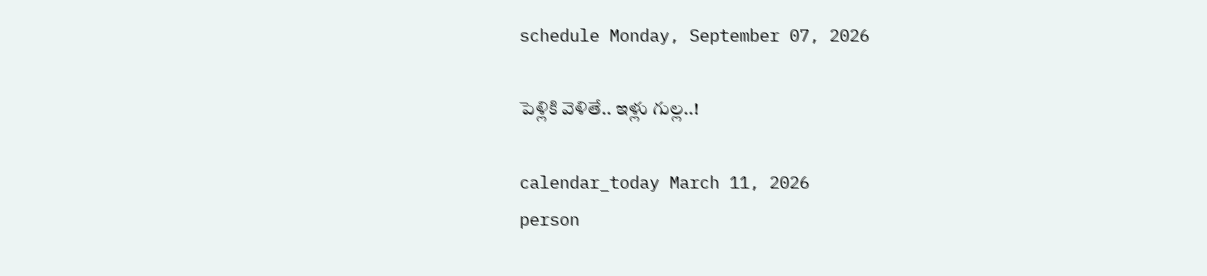schedule Monday, September 07, 2026

పెళ్లికి వెళితే.. ఇళ్లు గుల్ల..!

calendar_today March 11, 2026
person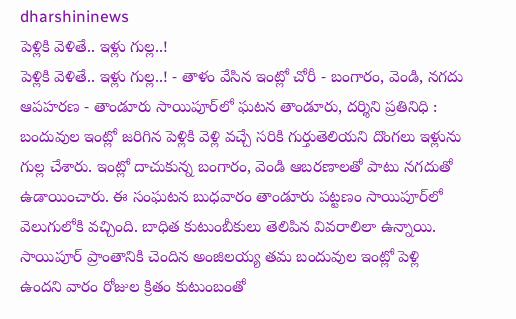dharshininews
పెళ్లికి వెళితే.. ఇళ్లు గుల్ల..!
పెళ్లికి వెళితే.. ఇళ్లు గుల్ల..! - తాళం వేసిన ఇంట్లో చోరీ - బంగారం, వెండి, నగదు ఆపహరణ - తాండూరు సాయిపూర్‌లో ఘటన తాండూరు, దర్శిని ప్రతినిధి : బందువుల ఇంట్లో జరిగిన పెళ్లికి వెళ్లి వచ్చే సరికి గుర్తుతెలియని దొంగలు ఇళ్లును గుల్ల చేశారు. ఇంట్లో దాచుకున్న బంగారం, వెండి ఆబరణాలతో పాటు నగదుతో ఉడాయించారు. ఈ సంఘటన బుధవారం తాండూరు పట్టణం సాయిపూర్‌లో వెలుగులోకి వచ్చింది. బాధిత కుటుంబీకులు తెలిపిన వివరాలిలా ఉన్నాయి. సాయిపూర్‌ ప్రాంతానికి చెందిన అంజిలయ్య తమ బందువుల ఇంట్లో పెళ్లి ఉందని వారం రోజుల క్రితం కుటుంబంతో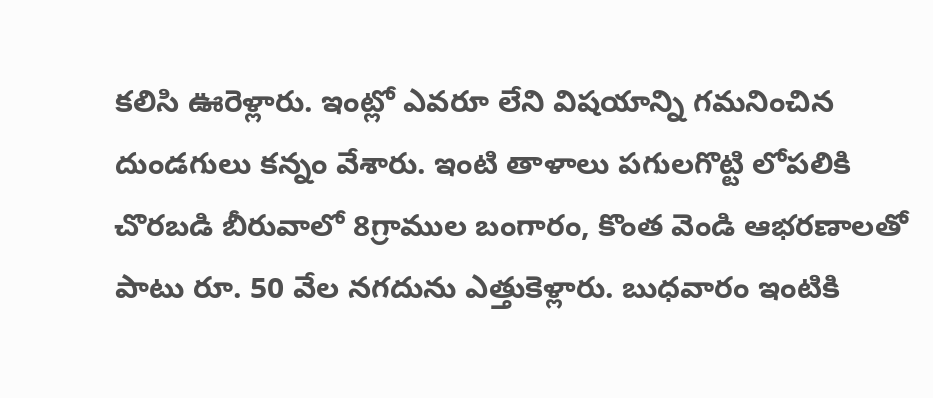కలిసి ఊరెళ్లారు. ఇంట్లో ఎవరూ లేని విషయాన్ని గమనించిన దుండగులు కన్నం వేశారు. ఇంటి తాళాలు పగులగొట్టి లోపలికి చొరబడి బీరువాలో 8గ్రాముల బంగారం, కొంత వెండి ఆభరణాలతో పాటు రూ. 50 వేల నగదును ఎత్తుకెళ్లారు. బుధవారం ఇంటికి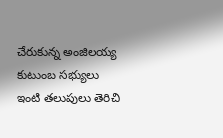చేరుకున్న అంజిలయ్య కుటుంబ సభ్యులు ఇంటి తలుపులు తెరిచి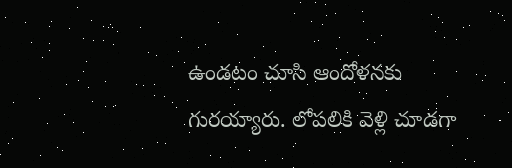ఉండటం చూసి ఆందోళనకు గురయ్యారు. లోపలికి వెళ్లి చూడగా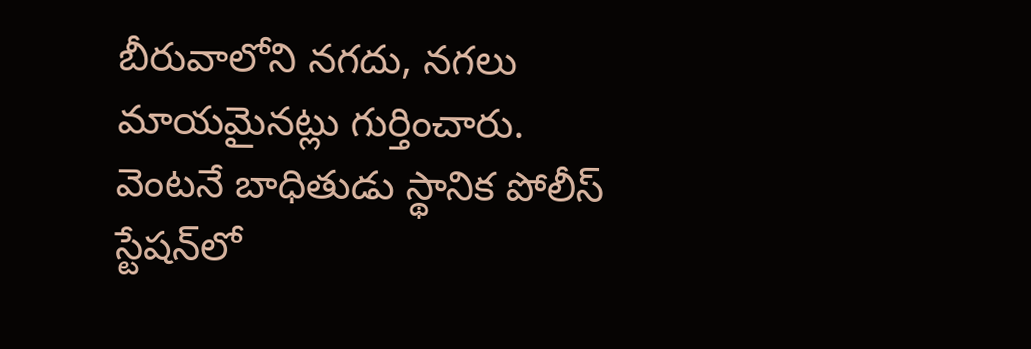బీరువాలోని నగదు, నగలు మాయమైనట్లు గుర్తించారు. వెంటనే బాధితుడు స్థానిక పోలీస్ స్టేషన్‌లో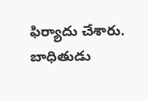ఫిర్యాదు చేశారు. బాధితుడు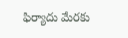ఫిర్యాదు మేరకు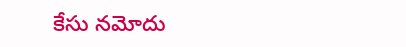కేసు నమోదు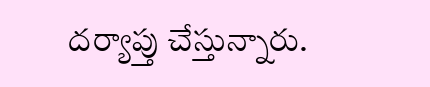దర్యాప్తు చేస్తున్నారు.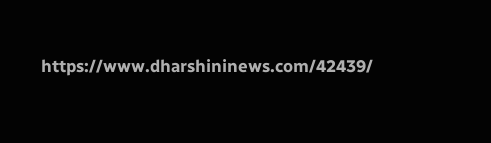https://www.dharshininews.com/42439/